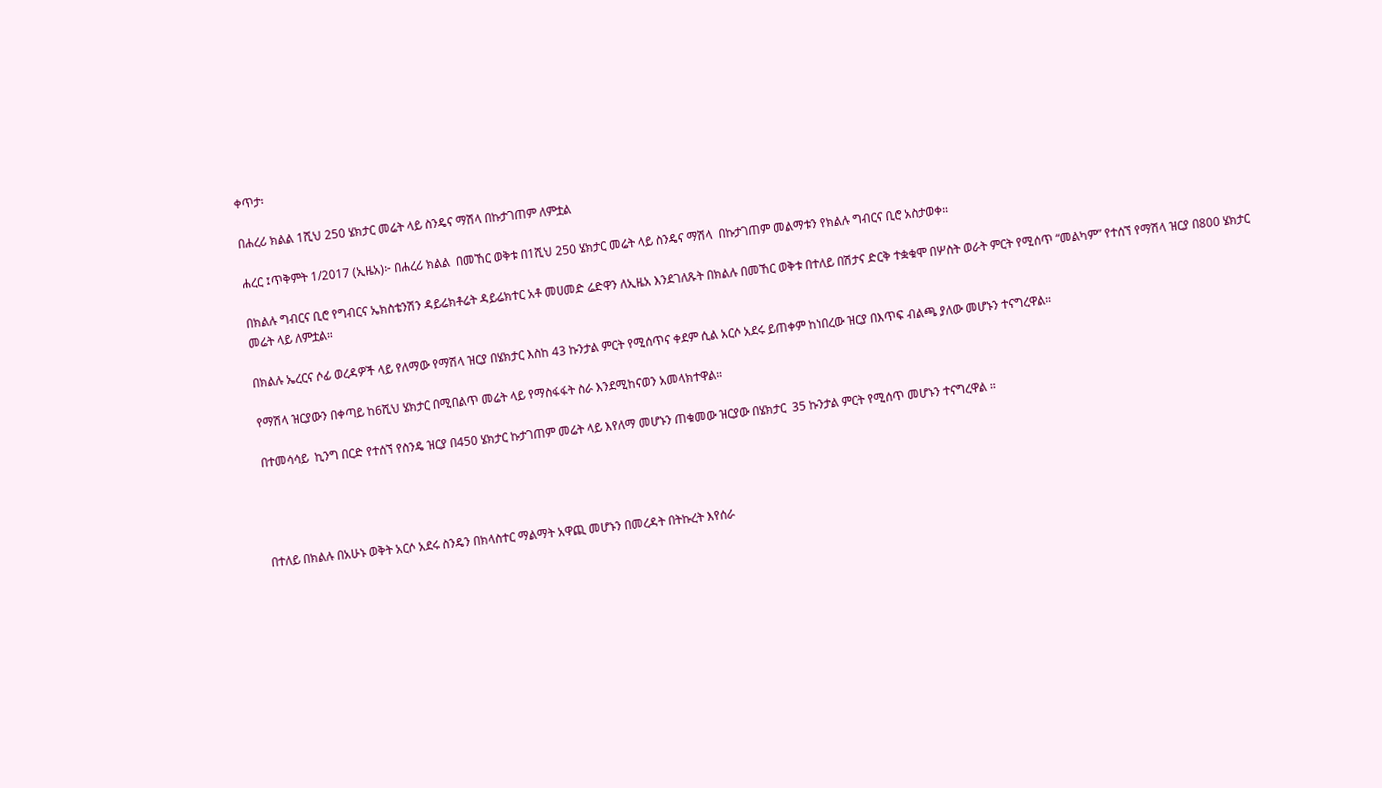ቀጥታ፡

በሐረሪ ክልል 1ሺህ 250 ሄክታር መሬት ላይ ስንዴና ማሽላ በኩታገጠም ለምቷል

ሐረር ፤ጥቅምት 1/2017 (ኢዜአ)፦ በሐረሪ ክልል  በመኸር ወቅቱ በ1ሺህ 250 ሄክታር መሬት ላይ ስንዴና ማሽላ  በኩታገጠም መልማቱን የክልሉ ግብርና ቢሮ አስታወቀ።

በክልሉ ግብርና ቢሮ የግብርና ኤክስቴንሽን ዳይሬክቶሬት ዳይሬክተር አቶ መሀመድ ሬድዋን ለኢዜአ እንደገለጹት በክልሉ በመኸር ወቅቱ በተለይ በሽታና ድርቅ ተቋቁሞ በሦስት ወራት ምርት የሚሰጥ “መልካም” የተሰኘ የማሽላ ዝርያ በ800 ሄክታር መሬት ላይ ለምቷል።

በክልሉ ኤረርና ሶፊ ወረዳዎች ላይ የለማው የማሽላ ዝርያ በሄክታር እስከ 43 ኩንታል ምርት የሚሰጥና ቀደም ሲል አርሶ አደሩ ይጠቀም ከነበረው ዝርያ በእጥፍ ብልጫ ያለው መሆኑን ተናግረዋል።

የማሽላ ዝርያውን በቀጣይ ከ6ሺህ ሄክታር በሚበልጥ መሬት ላይ የማስፋፋት ስራ እንደሚከናወን አመላክተዋል።

በተመሳሳይ  ኪንግ በርድ የተሰኘ የስንዴ ዝርያ በ450 ሄክታር ኩታገጠም መሬት ላይ እየለማ መሆኑን ጠቁመው ዝርያው በሄክታር  35 ኩንታል ምርት የሚሰጥ መሆኑን ተናግረዋል ።




በተለይ በክልሉ በአሁኑ ወቅት አርሶ አደሩ ስንዴን በክላስተር ማልማት አዋጪ መሆኑን በመረዳት በትኩረት እየሰራ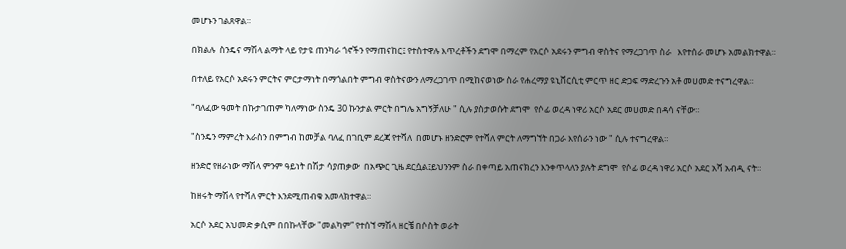መሆኑን ገልጸዋል።

በክልሉ  ስንዴና ማሽላ ልማት ላይ የታዩ ጠንካራ ጎኖችን የማጠናከር፤ የተስተዋሉ እጥረቶችን ደግሞ በማረም የአርሶ አደሩን ምግብ ዋስትና የማረጋገጥ ስራ   እየተሰራ መሆኑ አመልክተዋል።

በተለይ የአርሶ አደሩን ምርትና ምርታማነት በማጎልበት ምግብ ዋስትናውን ለማረጋገጥ በሚከናወነው ስራ የሐረማያ ዩኒቨርሲቲ ምርጥ ዘር ድጋፍ ማድረጉን አቶ መሀመድ ተናግረዋል።

"ባለፈው ዓመት በኩታገጠም ካለማነው ስንዴ 30 ኩንታል ምርት በግሌ አግኝቻለሁ " ሲሉ ያስታወሱት ደግሞ  የሶፊ ወረዳ ነዋሪ አርሶ አደር መሀመድ በዳሳ ናቸው።

"ስንዴን ማምረት እራስን በምግብ ከመቻል ባለፈ በገቢም ደረጃ የተሻለ  በመሆኑ ዘንድሮም የተሻለ ምርት ለማግኘት በጋራ እየሰራን ነው " ሲሉ ተናግረዋል።

ዘንድሮ የዘራነው ማሽላ ምንም ዓይነት በሽታ ሳያጠቃው  በአጭር ጊዜ ደርሷል፤ይህንንም ስራ በቀጣይ አጠናክረን እንቀጥላለን ያሉት ደግሞ  የሶፊ ወረዳ ነዋሪ አርሶ አደር አሻ አብዲ ናት።

ከዘሩት ማሽላ የተሻለ ምርት እንደሚጠብቁ አመላክተዋል።

አርሶ አደር አህመድ ቃሲም በበኩላቸው "መልካም” የተሰኘ ማሽላ ዘርቼ በሶስት ወራት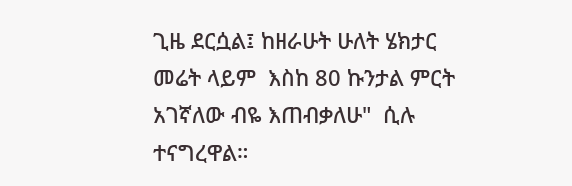ጊዜ ደርሷል፤ ከዘራሁት ሁለት ሄክታር መሬት ላይም  እስከ 80 ኩንታል ምርት አገኛለው ብዬ እጠብቃለሁ"  ሲሉ ተናግረዋል።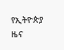የኢትዮጵያ ዜና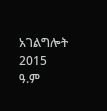አገልግሎት
2015
ዓ.ም